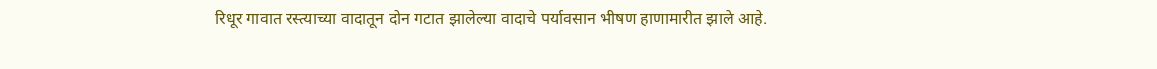रिधूर गावात रस्त्याच्या वादातून दोन गटात झालेल्या वादाचे पर्यावसान भीषण हाणामारीत झाले आहे.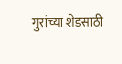गुरांच्या शेडसाठी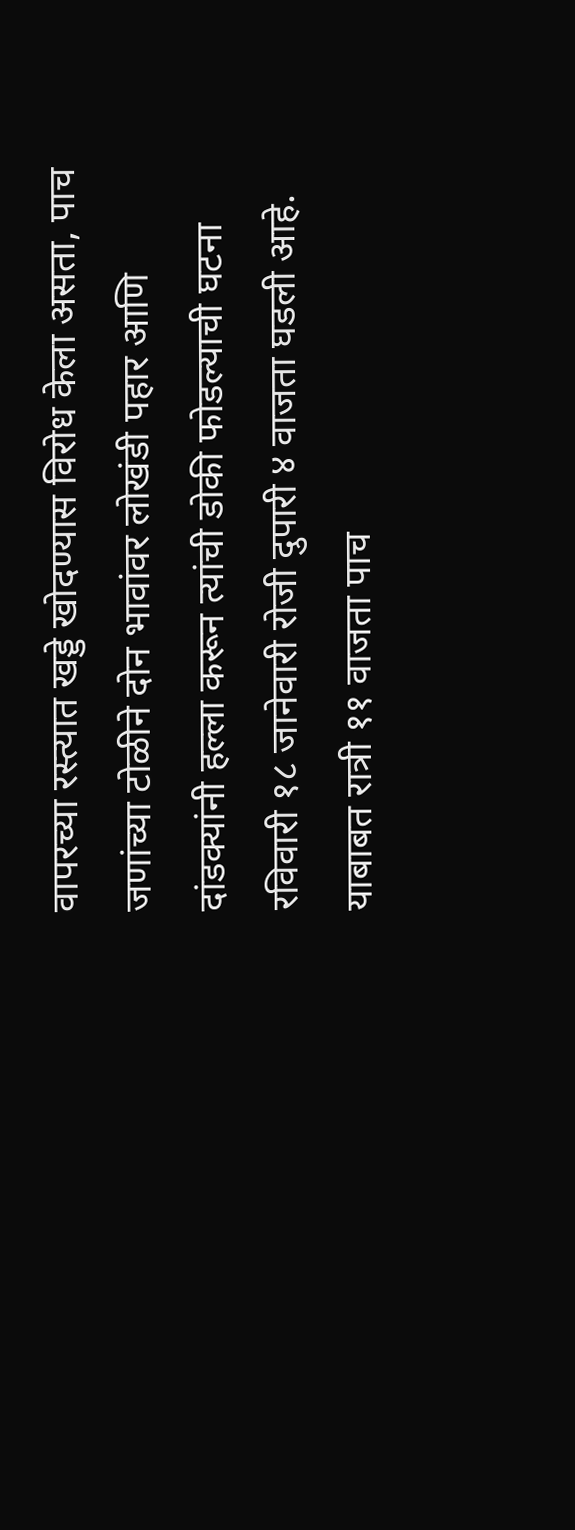वापरच्या रस्त्यात खड्डे खोदण्यास विरोध केला असता, पाच जणांच्या टोळीने दोन भावांवर लोखंडी पहार आणि दांडक्यांनी हल्ला करून त्यांची डोकी फोडल्याची घटना रविवारी १८ जानेवारी रोजी दुपारी ४ वाजता घडली आहे. याबाबत रात्री ११ वाजता पाच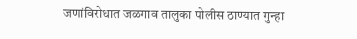जणांविरोधात जळगाव तालुका पोलीस ठाण्यात गुन्हा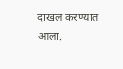दाखल करण्यात आला.